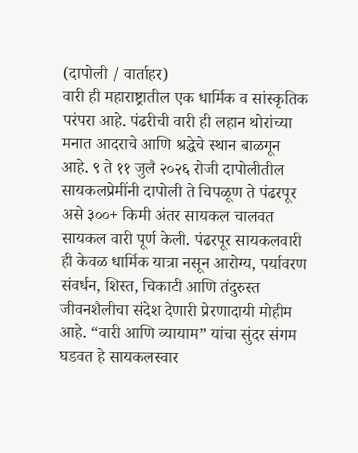(दापोली / वार्ताहर)
वारी ही महाराष्ट्रातील एक धार्मिक व सांस्कृतिक परंपरा आहे. पंढरीची वारी ही लहान थोरांच्या मनात आदराचे आणि श्रद्धेचे स्थान बाळगून आहे. ९ ते ११ जुलै २०२६ रोजी दापोलीतील सायकलप्रेमींनी दापोली ते चिपळूण ते पंढरपूर असे ३००+ किमी अंतर सायकल चालवत सायकल वारी पूर्ण केली. पंढरपूर सायकलवारी ही केवळ धार्मिक यात्रा नसून आरोग्य, पर्यावरण संवर्धन, शिस्त, चिकाटी आणि तंदुरुस्त जीवनशैलीचा संदेश देणारी प्रेरणादायी मोहीम आहे. “वारी आणि व्यायाम” यांचा सुंदर संगम घडवत हे सायकलस्वार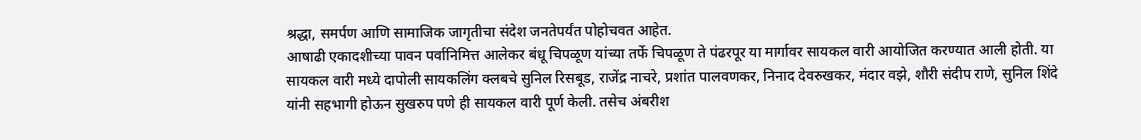श्रद्धा, समर्पण आणि सामाजिक जागृतीचा संदेश जनतेपर्यंत पोहोचवत आहेत.
आषाढी एकादशीच्या पावन पर्वानिमित्त आलेकर बंधू चिपळूण यांच्या तर्फे चिपळूण ते पंढरपूर या मार्गावर सायकल वारी आयोजित करण्यात आली होती. या सायकल वारी मध्ये दापोली सायकलिंग क्लबचे सुनिल रिसबूड, राजेंद्र नाचरे, प्रशांत पालवणकर, निनाद देवरुखकर, मंदार वझे, शौरी संदीप राणे, सुनिल शिंदे यांनी सहभागी होऊन सुखरुप पणे ही सायकल वारी पूर्ण केली. तसेच अंबरीश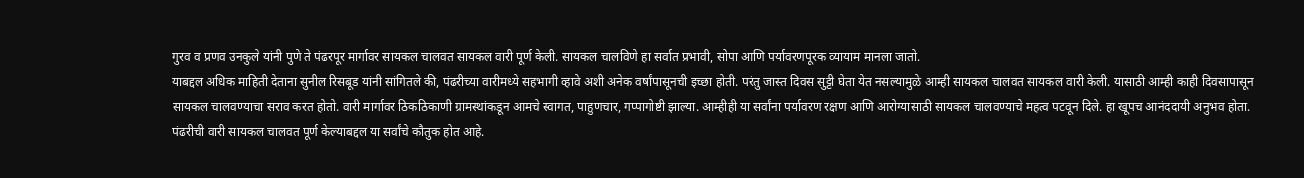गुरव व प्रणव उनकुले यांनी पुणे ते पंढरपूर मार्गावर सायकल चालवत सायकल वारी पूर्ण केली. सायकल चालविणे हा सर्वात प्रभावी, सोपा आणि पर्यावरणपूरक व्यायाम मानला जातो.
याबद्दल अधिक माहिती देताना सुनील रिसबूड यांनी सांगितले की, पंढरीच्या वारीमध्ये सहभागी व्हावे अशी अनेक वर्षांपासूनची इच्छा होती. परंतु जास्त दिवस सुट्टी घेता येत नसल्यामुळे आम्ही सायकल चालवत सायकल वारी केली. यासाठी आम्ही काही दिवसापासून सायकल चालवण्याचा सराव करत होतो. वारी मार्गावर ठिकठिकाणी ग्रामस्थांकडून आमचे स्वागत, पाहुणचार, गप्पागोष्टी झाल्या. आम्हीही या सर्वांना पर्यावरण रक्षण आणि आरोग्यासाठी सायकल चालवण्याचे महत्व पटवून दिले. हा खूपच आनंददायी अनुभव होता. पंढरीची वारी सायकल चालवत पूर्ण केल्याबद्दल या सर्वांचे कौतुक होत आहे.